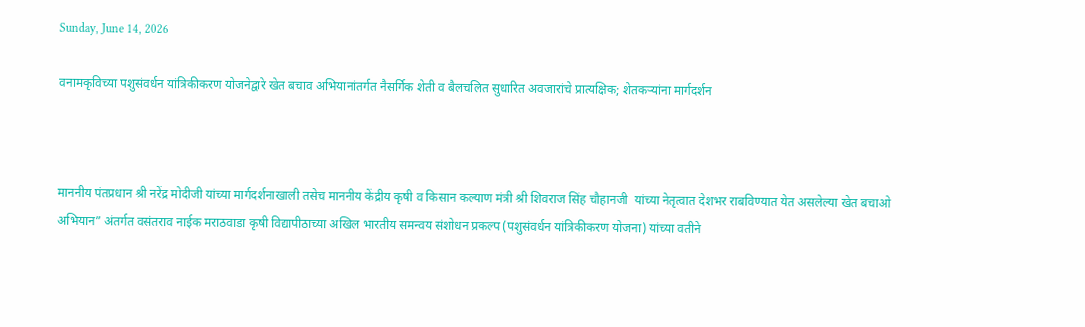Sunday, June 14, 2026

वनामकृविच्या पशुसंवर्धन यांत्रिकीकरण योजनेद्वारे खेत बचाव अभियानांतर्गत नैसर्गिक शेती व बैलचलित सुधारित अवजारांचे प्रात्यक्षिक; शेतकऱ्यांना मार्गदर्शन



माननीय पंतप्रधान श्री नरेंद्र मोदीजी यांच्या मार्गदर्शनाखाली तसेच माननीय केंद्रीय कृषी व किसान कल्याण मंत्री श्री शिवराज सिंह चौहानजी  यांच्या नेतृत्वात देशभर राबविण्यात येत असलेल्या खेत बचाओ अभियान” अंतर्गत वसंतराव नाईक मराठवाडा कृषी विद्यापीठाच्या अखिल भारतीय समन्वय संशोधन प्रकल्प (पशुसंवर्धन यांत्रिकीकरण योजना) यांच्या वतीने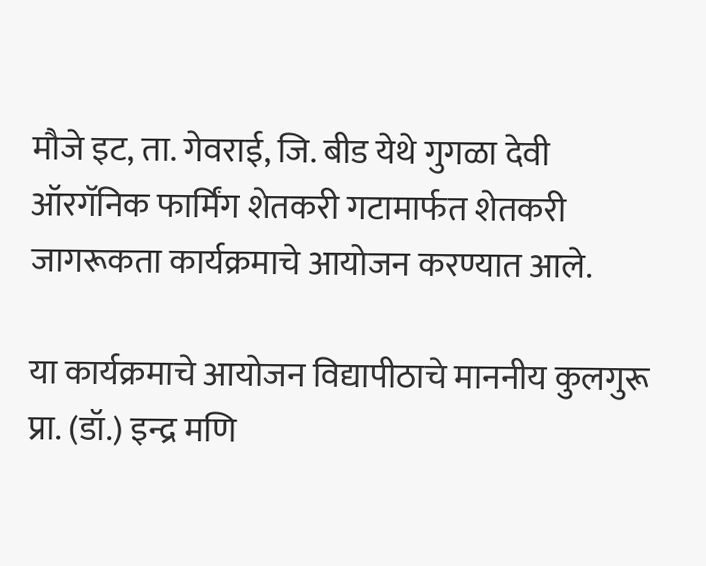मौजे इट, ता. गेवराई, जि. बीड येथे गुगळा देवी ऑरगॅनिक फार्मिंग शेतकरी गटामार्फत शेतकरी जागरूकता कार्यक्रमाचे आयोजन करण्यात आले.

या कार्यक्रमाचे आयोजन विद्यापीठाचे माननीय कुलगुरू प्रा. (डॉ.) इन्द्र मणि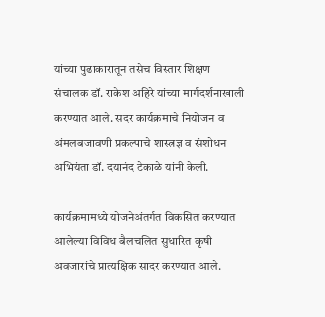यांच्या पुढाकारातून तसेच विस्तार शिक्षण संचालक डॉ. राकेश अहिरे यांच्या मार्गदर्शनाखाली करण्यात आले. सदर कार्यक्रमाचे नियोजन व अंमलबजावणी प्रकल्पाचे शास्त्रज्ञ व संशोधन अभियंता डॉ. दयानंद टेकाळे यांनी केली.

कार्यक्रमामध्ये योजनेअंतर्गत विकसित करण्यात आलेल्या विविध बैलचलित सुधारित कृषी अवजारांचे प्रात्यक्षिक सादर करण्यात आले.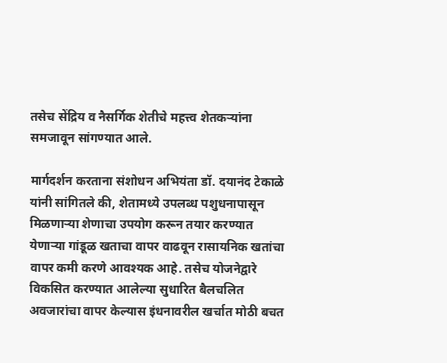तसेच सेंद्रिय व नैसर्गिक शेतीचे महत्त्व शेतकऱ्यांना समजावून सांगण्यात आले.

मार्गदर्शन करताना संशोधन अभियंता डॉ. दयानंद टेकाळे यांनी सांगितले की, शेतामध्ये उपलब्ध पशुधनापासून मिळणाऱ्या शेणाचा उपयोग करून तयार करण्यात येणाऱ्या गांडूळ खताचा वापर वाढवून रासायनिक खतांचा वापर कमी करणे आवश्यक आहे. तसेच योजनेद्वारे विकसित करण्यात आलेल्या सुधारित बैलचलित अवजारांचा वापर केल्यास इंधनावरील खर्चात मोठी बचत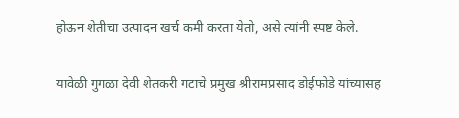होऊन शेतीचा उत्पादन खर्च कमी करता येतो, असे त्यांनी स्पष्ट केले.

यावेळी गुगळा देवी शेतकरी गटाचे प्रमुख श्रीरामप्रसाद डोईफोडे यांच्यासह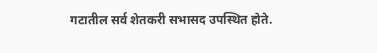गटातील सर्व शेतकरी सभासद उपस्थित होते.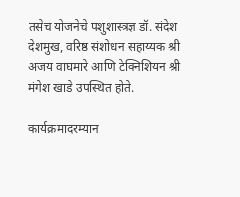तसेच योजनेचे पशुशास्त्रज्ञ डॉ. संदेश देशमुख, वरिष्ठ संशोधन सहाय्यक श्री अजय वाघमारे आणि टेक्निशियन श्री मंगेश खाडे उपस्थित होते.

कार्यक्रमादरम्यान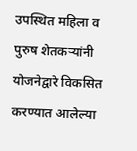उपस्थित महिला व पुरुष शेतकऱ्यांनी योजनेद्वारे विकसित करण्यात आलेल्या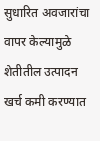सुधारित अवजारांचा वापर केल्यामुळे शेतीतील उत्पादन खर्च कमी करण्यात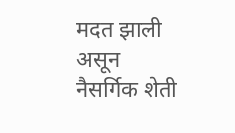मदत झाली असून नैसर्गिक शेती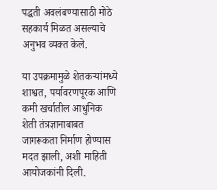पद्धती अवलंबण्यासाठी मोठे सहकार्य मिळत असल्याचे अनुभव व्यक्त केले.

या उपक्रमामुळे शेतकऱ्यांमध्ये शाश्वत, पर्यावरणपूरक आणि कमी खर्चातील आधुनिक शेती तंत्रज्ञानाबाबत जागरूकता निर्माण होण्यास मदत झाली, अशी माहिती आयोजकांनी दिली.